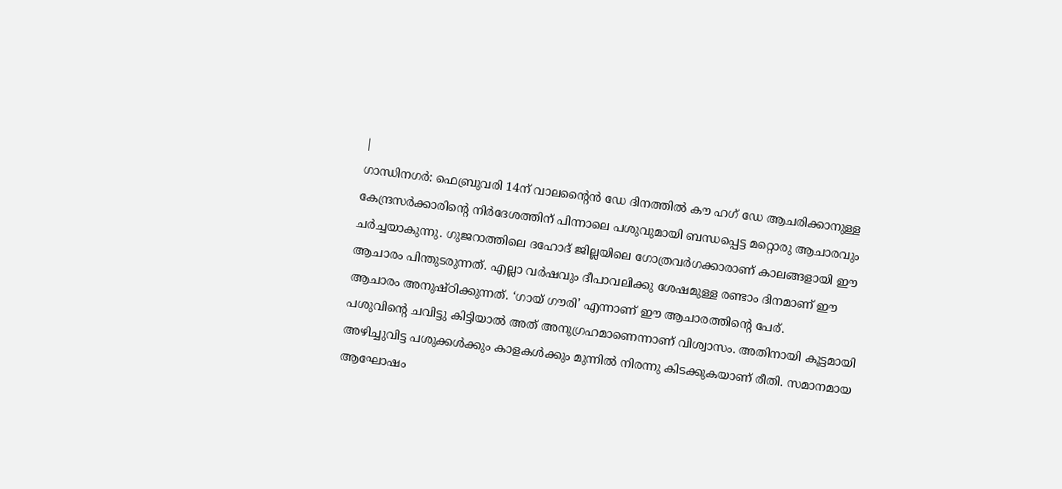|
ഗാന്ധിനഗർ: ഫെബ്രുവരി 14ന് വാലന്റൈൻ ഡേ ദിനത്തിൽ കൗ ഹഗ് ഡേ ആചരിക്കാനുള്ള കേന്ദ്രസർക്കാരിന്റെ നിർദേശത്തിന് പിന്നാലെ പശുവുമായി ബന്ധപ്പെട്ട മറ്റൊരു ആചാരവും ചർച്ചയാകുന്നു. ഗുജറാത്തിലെ ദഹോദ് ജില്ലയിലെ ഗോത്രവർഗക്കാരാണ് കാലങ്ങളായി ഈ ആചാരം പിന്തുടരുന്നത്. എല്ലാ വർഷവും ദീപാവലിക്കു ശേഷമുള്ള രണ്ടാം ദിനമാണ് ഈ ആചാരം അനുഷ്ഠിക്കുന്നത്. ‘ഗായ് ഗൗരി’ എന്നാണ് ഈ ആചാരത്തിന്റെ പേര്.
പശുവിന്റെ ചവിട്ടു കിട്ടിയാൽ അത് അനുഗ്രഹമാണെന്നാണ് വിശ്വാസം. അതിനായി കൂട്ടമായി അഴിച്ചുവിട്ട പശുക്കൾക്കും കാളകൾക്കും മുന്നിൽ നിരന്നു കിടക്കുകയാണ് രീതി. സമാനമായ ആഘോഷം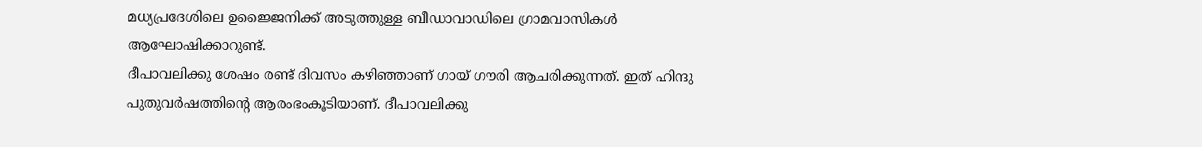മധ്യപ്രദേശിലെ ഉജ്ജൈനിക്ക് അടുത്തുള്ള ബീഡാവാഡിലെ ഗ്രാമവാസികൾ ആഘോഷിക്കാറുണ്ട്.
ദീപാവലിക്കു ശേഷം രണ്ട് ദിവസം കഴിഞ്ഞാണ് ഗായ് ഗൗരി ആചരിക്കുന്നത്. ഇത് ഹിന്ദു പുതുവർഷത്തിന്റെ ആരംഭംകൂടിയാണ്. ദീപാവലിക്കു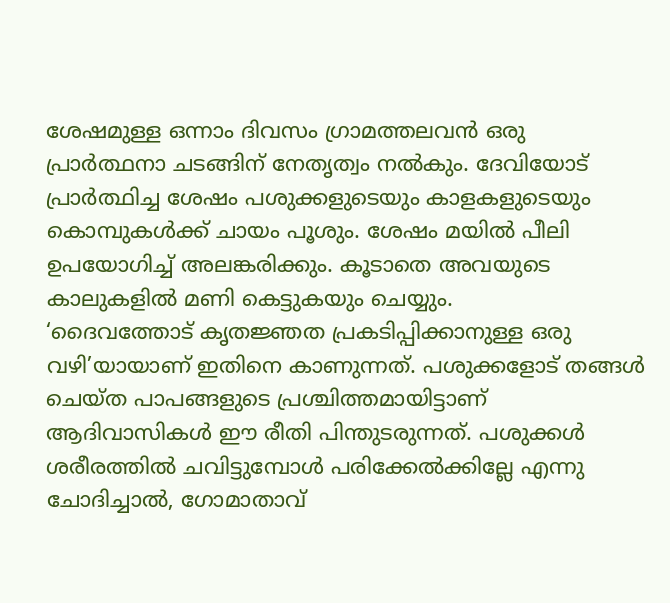ശേഷമുള്ള ഒന്നാം ദിവസം ഗ്രാമത്തലവൻ ഒരു പ്രാർത്ഥനാ ചടങ്ങിന് നേതൃത്വം നൽകും. ദേവിയോട് പ്രാർത്ഥിച്ച ശേഷം പശുക്കളുടെയും കാളകളുടെയും കൊമ്പുകൾക്ക് ചായം പൂശും. ശേഷം മയിൽ പീലി ഉപയോഗിച്ച് അലങ്കരിക്കും. കൂടാതെ അവയുടെ കാലുകളിൽ മണി കെട്ടുകയും ചെയ്യും.
‘ദൈവത്തോട് കൃതജ്ഞത പ്രകടിപ്പിക്കാനുള്ള ഒരു വഴി’യായാണ് ഇതിനെ കാണുന്നത്. പശുക്കളോട് തങ്ങൾ ചെയ്ത പാപങ്ങളുടെ പ്രശ്ചിത്തമായിട്ടാണ് ആദിവാസികൾ ഈ രീതി പിന്തുടരുന്നത്. പശുക്കൾ ശരീരത്തിൽ ചവിട്ടുമ്പോൾ പരിക്കേൽക്കില്ലേ എന്നു ചോദിച്ചാൽ, ഗോമാതാവ്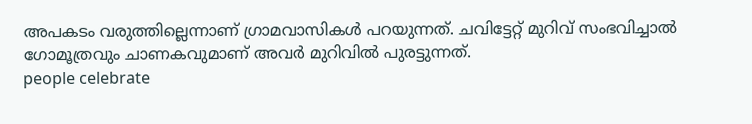അപകടം വരുത്തില്ലെന്നാണ് ഗ്രാമവാസികൾ പറയുന്നത്. ചവിട്ടേറ്റ് മുറിവ് സംഭവിച്ചാൽ ഗോമൂത്രവും ചാണകവുമാണ് അവർ മുറിവിൽ പുരട്ടുന്നത്.
people celebrate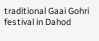traditional Gaai Gohri festival in Dahod